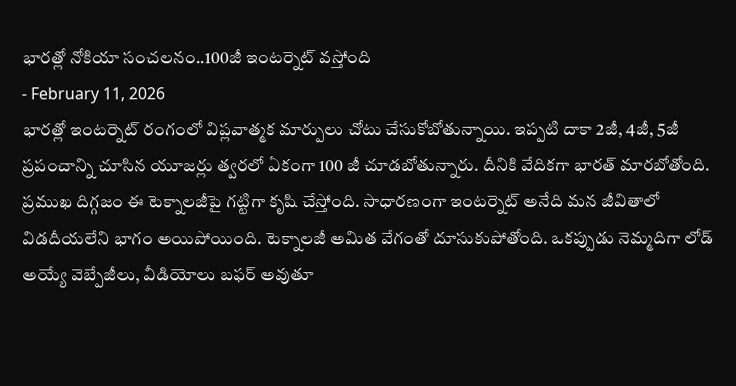భారత్లో నోకియా సంచలనం..100జీ ఇంటర్నెట్ వస్తోంది
- February 11, 2026
భారత్లో ఇంటర్నెట్ రంగంలో విప్లవాత్మక మార్పులు చోటు చేసుకోబోతున్నాయి. ఇప్పటి దాకా 2జీ, 4జీ, 5జీ ప్రపంచాన్ని చూసిన యూజర్లు త్వరలో ఏకంగా 100 జీ చూడబోతున్నారు. దీనికి వేదికగా భారత్ మారబోతోంది. ప్రముఖ దిగ్గజం ఈ టెక్నాలజీపై గట్టిగా కృషి చేస్తోంది. సాధారణంగా ఇంటర్నెట్ అనేది మన జీవితాలో విడదీయలేని భాగం అయిపోయింది. టెక్నాలజీ అమిత వేగంతో దూసుకుపోతోంది. ఒకప్పుడు నెమ్మదిగా లోడ్ అయ్యే వెబ్పేజీలు, వీడియోలు బఫర్ అవుతూ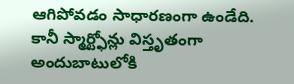ఆగిపోవడం సాధారణంగా ఉండేది. కానీ స్మార్ట్ఫోన్లు విస్తృతంగా అందుబాటులోకి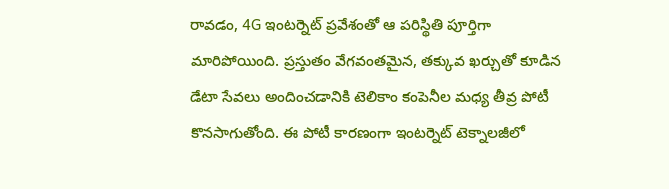రావడం, 4G ఇంటర్నెట్ ప్రవేశంతో ఆ పరిస్థితి పూర్తిగా మారిపోయింది. ప్రస్తుతం వేగవంతమైన, తక్కువ ఖర్చుతో కూడిన డేటా సేవలు అందించడానికి టెలికాం కంపెనీల మధ్య తీవ్ర పోటీ కొనసాగుతోంది. ఈ పోటీ కారణంగా ఇంటర్నెట్ టెక్నాలజీలో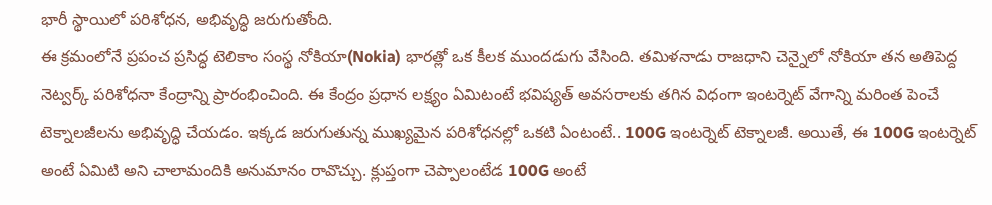భారీ స్థాయిలో పరిశోధన, అభివృద్ధి జరుగుతోంది.
ఈ క్రమంలోనే ప్రపంచ ప్రసిద్ధ టెలికాం సంస్థ నోకియా(Nokia) భారత్లో ఒక కీలక ముందడుగు వేసింది. తమిళనాడు రాజధాని చెన్నైలో నోకియా తన అతిపెద్ద నెట్వర్క్ పరిశోధనా కేంద్రాన్ని ప్రారంభించింది. ఈ కేంద్రం ప్రధాన లక్ష్యం ఏమిటంటే భవిష్యత్ అవసరాలకు తగిన విధంగా ఇంటర్నెట్ వేగాన్ని మరింత పెంచే టెక్నాలజీలను అభివృద్ధి చేయడం. ఇక్కడ జరుగుతున్న ముఖ్యమైన పరిశోధనల్లో ఒకటి ఏంటంటే.. 100G ఇంటర్నెట్ టెక్నాలజీ. అయితే, ఈ 100G ఇంటర్నెట్ అంటే ఏమిటి అని చాలామందికి అనుమానం రావొచ్చు. క్లుప్తంగా చెప్పాలంటేడ 100G అంటే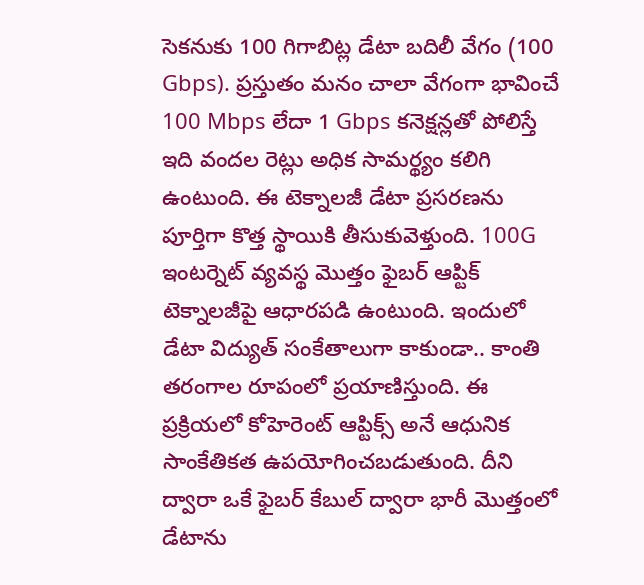సెకనుకు 100 గిగాబిట్ల డేటా బదిలీ వేగం (100 Gbps). ప్రస్తుతం మనం చాలా వేగంగా భావించే 100 Mbps లేదా 1 Gbps కనెక్షన్లతో పోలిస్తే ఇది వందల రెట్లు అధిక సామర్థ్యం కలిగి ఉంటుంది. ఈ టెక్నాలజీ డేటా ప్రసరణను పూర్తిగా కొత్త స్థాయికి తీసుకువెళ్తుంది. 100G ఇంటర్నెట్ వ్యవస్థ మొత్తం ఫైబర్ ఆప్టిక్ టెక్నాలజీపై ఆధారపడి ఉంటుంది. ఇందులో డేటా విద్యుత్ సంకేతాలుగా కాకుండా.. కాంతి తరంగాల రూపంలో ప్రయాణిస్తుంది. ఈ ప్రక్రియలో కోహెరెంట్ ఆప్టిక్స్ అనే ఆధునిక సాంకేతికత ఉపయోగించబడుతుంది. దీని ద్వారా ఒకే ఫైబర్ కేబుల్ ద్వారా భారీ మొత్తంలో డేటాను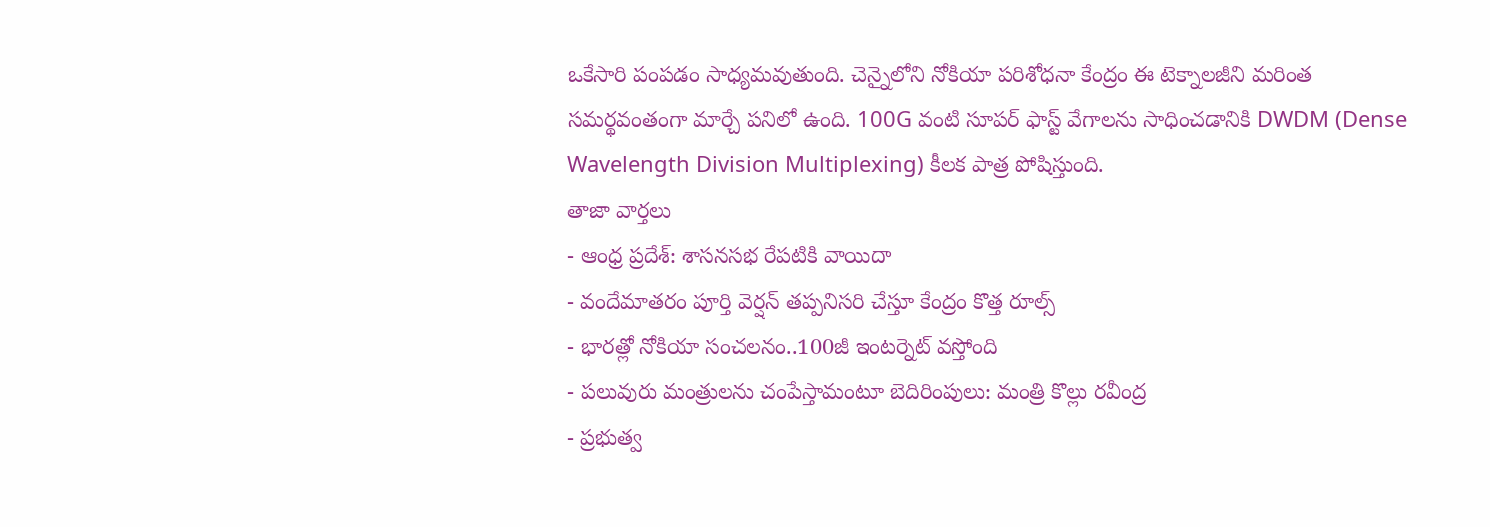ఒకేసారి పంపడం సాధ్యమవుతుంది. చెన్నైలోని నోకియా పరిశోధనా కేంద్రం ఈ టెక్నాలజీని మరింత సమర్థవంతంగా మార్చే పనిలో ఉంది. 100G వంటి సూపర్ ఫాస్ట్ వేగాలను సాధించడానికి DWDM (Dense Wavelength Division Multiplexing) కీలక పాత్ర పోషిస్తుంది.
తాజా వార్తలు
- ఆంధ్ర ప్రదేశ్: శాసనసభ రేపటికి వాయిదా
- వందేమాతరం పూర్తి వెర్షన్ తప్పనిసరి చేస్తూ కేంద్రం కొత్త రూల్స్
- భారత్లో నోకియా సంచలనం..100జీ ఇంటర్నెట్ వస్తోంది
- పలువురు మంత్రులను చంపేస్తామంటూ బెదిరింపులు: మంత్రి కొల్లు రవీంద్ర
- ప్రభుత్వ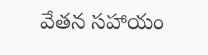వేతన సహాయం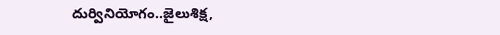దుర్వినియోగం..జైలుశిక్ష,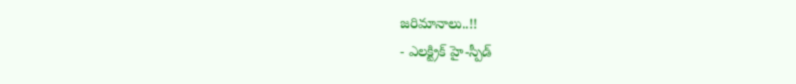జరిమానాలు..!!
- ఎలక్ట్రిక్ హై-స్పీడ్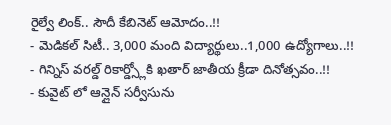రైల్వే లింక్.. సౌదీ కేబినెట్ ఆమోదం..!!
- మెడికల్ సిటీ.. 3,000 మంది విద్యార్థులు..1,000 ఉద్యోగాలు..!!
- గిన్నిస్ వరల్డ్ రికార్డ్స్లోకి ఖతార్ జాతీయ క్రీడా దినోత్సవం..!!
- కువైట్ లో ఆన్లైన్ సర్వీసును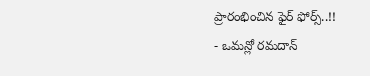ప్రారంభించిన ఫైర్ ఫోర్స్..!!
- ఒమన్లో రమదాన్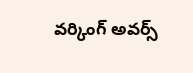వర్కింగ్ అవర్స్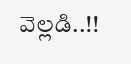వెల్లడి..!!